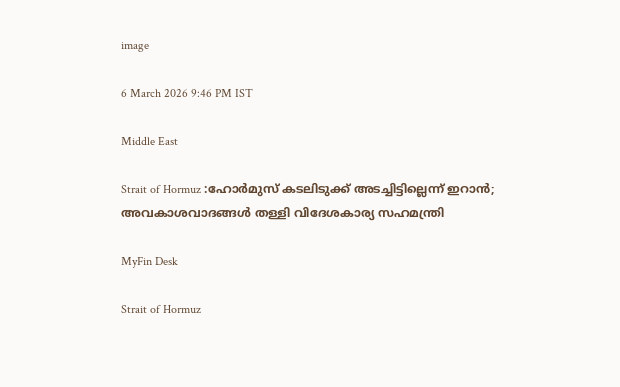image

6 March 2026 9:46 PM IST

Middle East

Strait of Hormuz :ഹോര്‍മുസ് കടലിടുക്ക് അടച്ചിട്ടില്ലെന്ന് ഇറാന്‍; അവകാശവാദങ്ങള്‍ തള്ളി വിദേശകാര്യ സഹമന്ത്രി

MyFin Desk

Strait of Hormuz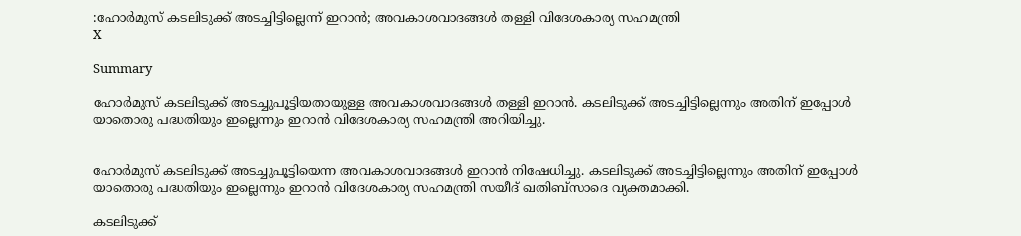:ഹോര്‍മുസ് കടലിടുക്ക് അടച്ചിട്ടില്ലെന്ന് ഇറാന്‍; അവകാശവാദങ്ങള്‍ തള്ളി വിദേശകാര്യ സഹമന്ത്രി
X

Summary

ഹോര്‍മുസ് കടലിടുക്ക് അടച്ചുപൂട്ടിയതായുള്ള അവകാശവാദങ്ങള്‍ തള്ളി ഇറാന്‍. കടലിടുക്ക് അടച്ചിട്ടില്ലെന്നും അതിന് ഇപ്പോള്‍ യാതൊരു പദ്ധതിയും ഇല്ലെന്നും ഇറാന്‍ വിദേശകാര്യ സഹമന്ത്രി അറിയിച്ചു.


ഹോര്‍മുസ് കടലിടുക്ക് അടച്ചുപൂട്ടിയെന്ന അവകാശവാദങ്ങള്‍ ഇറാന്‍ നിഷേധിച്ചു. കടലിടുക്ക് അടച്ചിട്ടില്ലെന്നും അതിന് ഇപ്പോള്‍ യാതൊരു പദ്ധതിയും ഇല്ലെന്നും ഇറാന്‍ വിദേശകാര്യ സഹമന്ത്രി സയീദ് ഖതിബ്‌സാദെ വ്യക്തമാക്കി.

കടലിടുക്ക്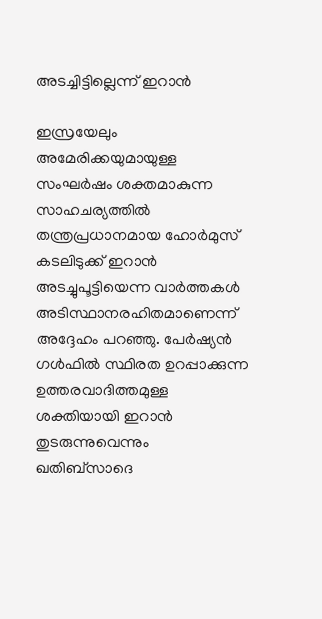അടച്ചിട്ടില്ലെന്ന് ഇറാന്‍

ഇസ്രയേലും അമേരിക്കയുമായുള്ള സംഘര്‍ഷം ശക്തമാകുന്ന സാഹചര്യത്തില്‍ തന്ത്രപ്രധാനമായ ഹോര്‍മുസ് കടലിടുക്ക് ഇറാന്‍ അടച്ചുപൂട്ടിയെന്ന വാര്‍ത്തകള്‍ അടിസ്ഥാനരഹിതമാണെന്ന് അദ്ദേഹം പറഞ്ഞു. പേര്‍ഷ്യന്‍ ഗള്‍ഫില്‍ സ്ഥിരത ഉറപ്പാക്കുന്ന ഉത്തരവാദിത്തമുള്ള ശക്തിയായി ഇറാന്‍ തുടരുന്നുവെന്നും ഖതിബ്‌സാദെ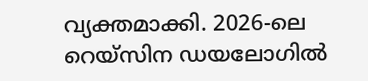വ്യക്തമാക്കി. 2026-ലെ റെയ്‌സിന ഡയലോഗില്‍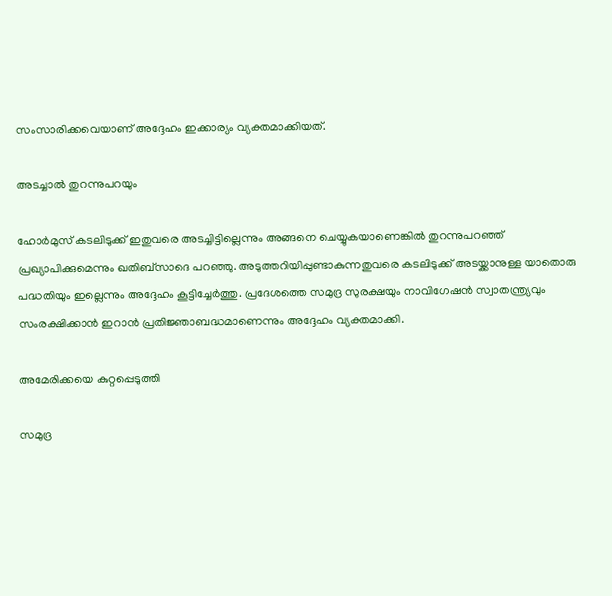സംസാരിക്കവെയാണ് അദ്ദേഹം ഇക്കാര്യം വ്യക്തമാക്കിയത്.

അടച്ചാല്‍ തുറന്നുപറയും

ഹോര്‍മുസ് കടലിടുക്ക് ഇതുവരെ അടച്ചിട്ടില്ലെന്നും അങ്ങനെ ചെയ്യുകയാണെങ്കില്‍ തുറന്നുപറഞ്ഞ് പ്രഖ്യാപിക്കുമെന്നും ഖതിബ്‌സാദെ പറഞ്ഞു. അടുത്തറിയിപ്പുണ്ടാകുന്നതുവരെ കടലിടുക്ക് അടയ്ക്കാനുള്ള യാതൊരു പദ്ധതിയും ഇല്ലെന്നും അദ്ദേഹം കൂട്ടിച്ചേര്‍ത്തു. പ്രദേശത്തെ സമുദ്ര സുരക്ഷയും നാവിഗേഷന്‍ സ്വാതന്ത്ര്യവും സംരക്ഷിക്കാന്‍ ഇറാന്‍ പ്രതിജ്ഞാബദ്ധമാണെന്നും അദ്ദേഹം വ്യക്തമാക്കി.

അമേരിക്കയെ കുറ്റപ്പെടുത്തി

സമുദ്ര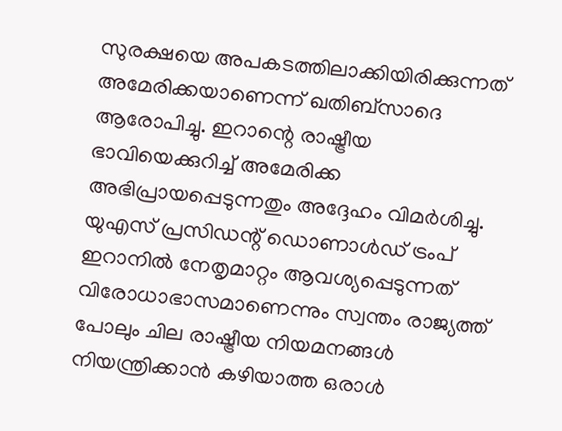സുരക്ഷയെ അപകടത്തിലാക്കിയിരിക്കുന്നത് അമേരിക്കയാണെന്ന് ഖതിബ്‌സാദെ ആരോപിച്ചു. ഇറാന്റെ രാഷ്ട്രീയ ഭാവിയെക്കുറിച്ച് അമേരിക്ക അഭിപ്രായപ്പെടുന്നതും അദ്ദേഹം വിമര്‍ശിച്ചു. യുഎസ് പ്രസിഡന്റ് ഡൊണാള്‍ഡ് ട്രംപ് ഇറാനില്‍ നേതൃമാറ്റം ആവശ്യപ്പെടുന്നത് വിരോധാഭാസമാണെന്നും സ്വന്തം രാജ്യത്ത് പോലും ചില രാഷ്ട്രീയ നിയമനങ്ങള്‍ നിയന്ത്രിക്കാന്‍ കഴിയാത്ത ഒരാള്‍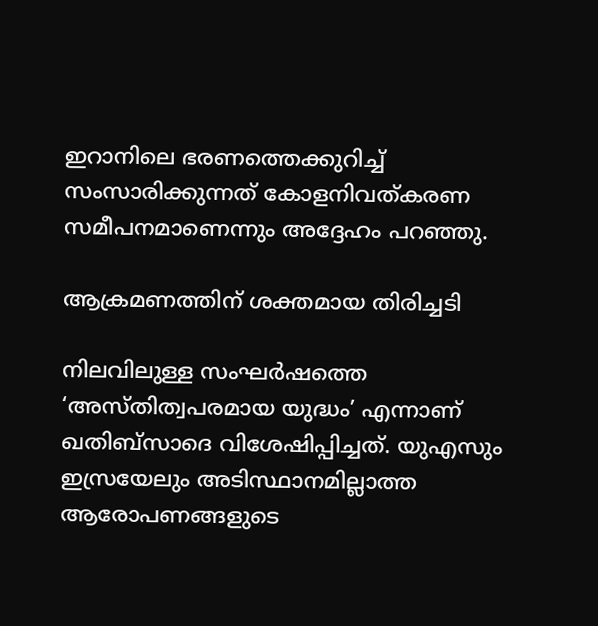ഇറാനിലെ ഭരണത്തെക്കുറിച്ച് സംസാരിക്കുന്നത് കോളനിവത്കരണ സമീപനമാണെന്നും അദ്ദേഹം പറഞ്ഞു.

ആക്രമണത്തിന് ശക്തമായ തിരിച്ചടി

നിലവിലുള്ള സംഘര്‍ഷത്തെ ‘അസ്തിത്വപരമായ യുദ്ധം’ എന്നാണ് ഖതിബ്‌സാദെ വിശേഷിപ്പിച്ചത്. യുഎസും ഇസ്രയേലും അടിസ്ഥാനമില്ലാത്ത ആരോപണങ്ങളുടെ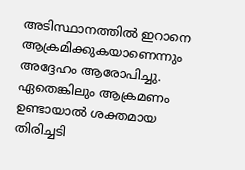അടിസ്ഥാനത്തില്‍ ഇറാനെ ആക്രമിക്കുകയാണെന്നും അദ്ദേഹം ആരോപിച്ചു. ഏതെങ്കിലും ആക്രമണം ഉണ്ടായാല്‍ ശക്തമായ തിരിച്ചടി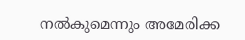നല്‍കുമെന്നും അമേരിക്ക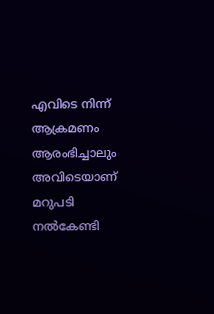എവിടെ നിന്ന് ആക്രമണം ആരംഭിച്ചാലും അവിടെയാണ് മറുപടി നല്‍കേണ്ടി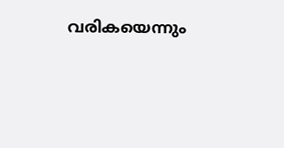വരികയെന്നും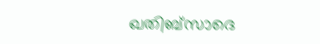ഖതിബ്‌സാദെ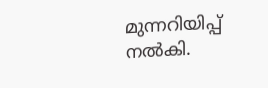മുന്നറിയിപ്പ് നല്‍കി.